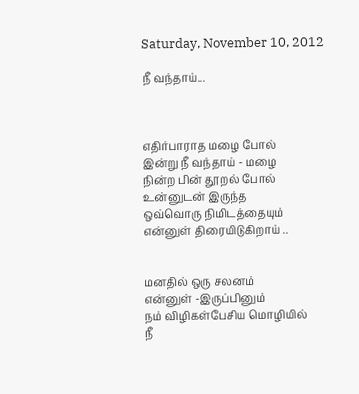Saturday, November 10, 2012

நீ வந்தாய்...



எதிர்பாராத மழை போல்
இன்று நீ வந்தாய் - மழை
நின்ற பின் தூறல் போல்
உன்னுடன் இருந்த
ஒவ்வொரு நிமிடத்தையும்
என்னுள் திரையிடுகிறாய் ..


மனதில் ஒரு சலனம்
என்னுள் -இருப்பினும்
நம் விழிகள்பேசிய மொழியில்
நீ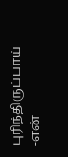புரிந்திருப்பாய் -என்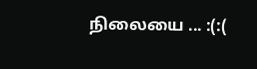நிலையை ... :(:(